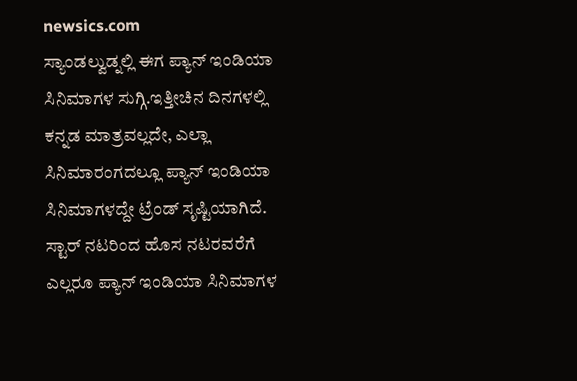newsics.com
ಸ್ಯಾಂಡಲ್ವುಡ್ನಲ್ಲಿ ಈಗ ಪ್ಯಾನ್ ಇಂಡಿಯಾ ಸಿನಿಮಾಗಳ ಸುಗ್ಗಿ.ಇತ್ತೀಚಿನ ದಿನಗಳಲ್ಲಿ ಕನ್ನಡ ಮಾತ್ರವಲ್ಲದೇ, ಎಲ್ಲಾ ಸಿನಿಮಾರಂಗದಲ್ಲೂ ಪ್ಯಾನ್ ಇಂಡಿಯಾ ಸಿನಿಮಾಗಳದ್ದೇ ಟ್ರೆಂಡ್ ಸೃಷ್ಟಿಯಾಗಿದೆ. ಸ್ಟಾರ್ ನಟರಿಂದ ಹೊಸ ನಟರವರೆಗೆ ಎಲ್ಲರೂ ಪ್ಯಾನ್ ಇಂಡಿಯಾ ಸಿನಿಮಾಗಳ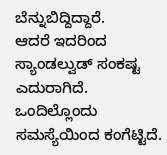ಬೆನ್ನುಬಿದ್ದಿದ್ದಾರೆ.
ಆದರೆ ಇದರಿಂದ ಸ್ಯಾಂಡಲ್ವುಡ್ ಸಂಕಷ್ಟ ಎದುರಾಗಿದೆ. ಒಂದಿಲ್ಲೊಂದು ಸಮಸ್ಯೆಯಿಂದ ಕಂಗೆಟ್ಟಿದೆ.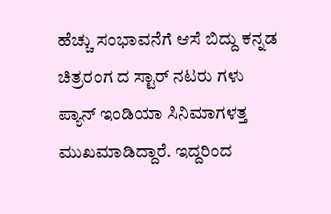ಹೆಚ್ಚು ಸಂಭಾವನೆಗೆ ಆಸೆ ಬಿದ್ದು ಕನ್ನಡ ಚಿತ್ರರಂಗ ದ ಸ್ಟಾರ್ ನಟರು ಗಳು ಪ್ಯಾನ್ ಇಂಡಿಯಾ ಸಿನಿಮಾಗಳತ್ತ ಮುಖಮಾಡಿದ್ದಾರೆ. ಇದ್ದರಿಂದ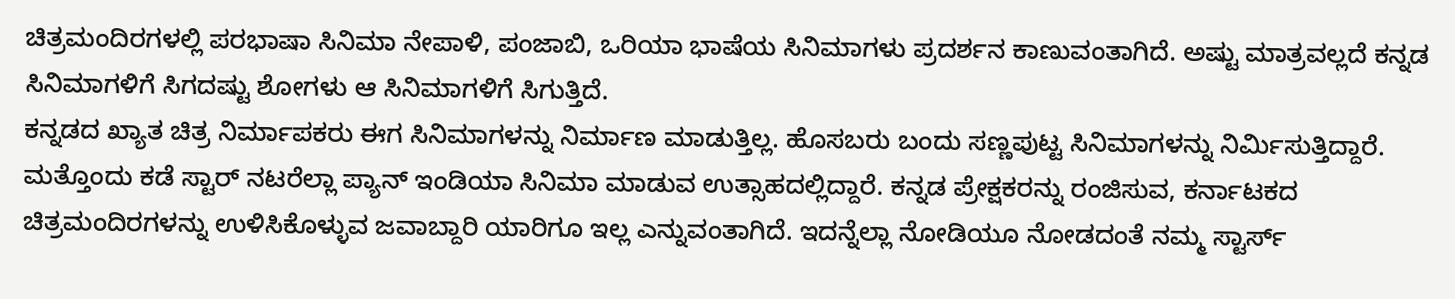ಚಿತ್ರಮಂದಿರಗಳಲ್ಲಿ ಪರಭಾಷಾ ಸಿನಿಮಾ ನೇಪಾಳಿ, ಪಂಜಾಬಿ, ಒರಿಯಾ ಭಾಷೆಯ ಸಿನಿಮಾಗಳು ಪ್ರದರ್ಶನ ಕಾಣುವಂತಾಗಿದೆ. ಅಷ್ಟು ಮಾತ್ರವಲ್ಲದೆ ಕನ್ನಡ ಸಿನಿಮಾಗಳಿಗೆ ಸಿಗದಷ್ಟು ಶೋಗಳು ಆ ಸಿನಿಮಾಗಳಿಗೆ ಸಿಗುತ್ತಿದೆ.
ಕನ್ನಡದ ಖ್ಯಾತ ಚಿತ್ರ ನಿರ್ಮಾಪಕರು ಈಗ ಸಿನಿಮಾಗಳನ್ನು ನಿರ್ಮಾಣ ಮಾಡುತ್ತಿಲ್ಲ. ಹೊಸಬರು ಬಂದು ಸಣ್ಣಪುಟ್ಟ ಸಿನಿಮಾಗಳನ್ನು ನಿರ್ಮಿಸುತ್ತಿದ್ದಾರೆ. ಮತ್ತೊಂದು ಕಡೆ ಸ್ಟಾರ್ ನಟರೆಲ್ಲಾ ಪ್ಯಾನ್ ಇಂಡಿಯಾ ಸಿನಿಮಾ ಮಾಡುವ ಉತ್ಸಾಹದಲ್ಲಿದ್ದಾರೆ. ಕನ್ನಡ ಪ್ರೇಕ್ಷಕರನ್ನು ರಂಜಿಸುವ, ಕರ್ನಾಟಕದ ಚಿತ್ರಮಂದಿರಗಳನ್ನು ಉಳಿಸಿಕೊಳ್ಳುವ ಜವಾಬ್ದಾರಿ ಯಾರಿಗೂ ಇಲ್ಲ ಎನ್ನುವಂತಾಗಿದೆ. ಇದನ್ನೆಲ್ಲಾ ನೋಡಿಯೂ ನೋಡದಂತೆ ನಮ್ಮ ಸ್ಟಾರ್ಸ್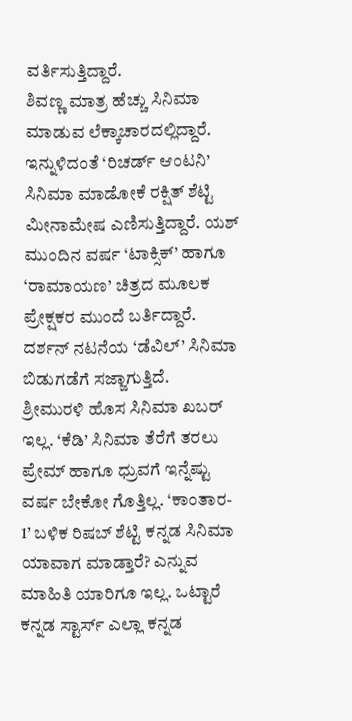ವರ್ತಿಸುತ್ತಿದ್ದಾರೆ.
ಶಿವಣ್ಣ ಮಾತ್ರ ಹೆಚ್ಚು ಸಿನಿಮಾ ಮಾಡುವ ಲೆಕ್ಕಾಚಾರದಲ್ಲಿದ್ದಾರೆ. ಇನ್ನುಳಿದಂತೆ ‘ರಿಚರ್ಡ್ ಆಂಟನಿ’ ಸಿನಿಮಾ ಮಾಡೋಕೆ ರಕ್ಷಿತ್ ಶೆಟ್ಟಿ ಮೀನಾಮೇಷ ಎಣಿಸುತ್ತಿದ್ದಾರೆ. ಯಶ್ ಮುಂದಿನ ವರ್ಷ ‘ಟಾಕ್ಸಿಕ್’ ಹಾಗೂ ‘ರಾಮಾಯಣ’ ಚಿತ್ರದ ಮೂಲಕ ಪ್ರೇಕ್ಷಕರ ಮುಂದೆ ಬರ್ತಿದ್ದಾರೆ. ದರ್ಶನ್ ನಟನೆಯ ‘ಡೆವಿಲ್’ ಸಿನಿಮಾ ಬಿಡುಗಡೆಗೆ ಸಜ್ಜಾಗುತ್ತಿದೆ.
ಶ್ರೀಮುರಳಿ ಹೊಸ ಸಿನಿಮಾ ಖಬರ್ ಇಲ್ಲ. ‘ಕೆಡಿ’ ಸಿನಿಮಾ ತೆರೆಗೆ ತರಲು ಪ್ರೇಮ್ ಹಾಗೂ ಧ್ರುವಗೆ ಇನ್ನೆಷ್ಟು ವರ್ಷ ಬೇಕೋ ಗೊತ್ತಿಲ್ಲ. ‘ಕಾಂತಾರ- 1’ ಬಳಿಕ ರಿಷಬ್ ಶೆಟ್ಟಿ ಕನ್ನಡ ಸಿನಿಮಾ ಯಾವಾಗ ಮಾಡ್ತಾರೆ? ಎನ್ನುವ ಮಾಹಿತಿ ಯಾರಿಗೂ ಇಲ್ಲ. ಒಟ್ಟಾರೆ ಕನ್ನಡ ಸ್ಟಾರ್ಸ್ ಎಲ್ಲಾ ಕನ್ನಡ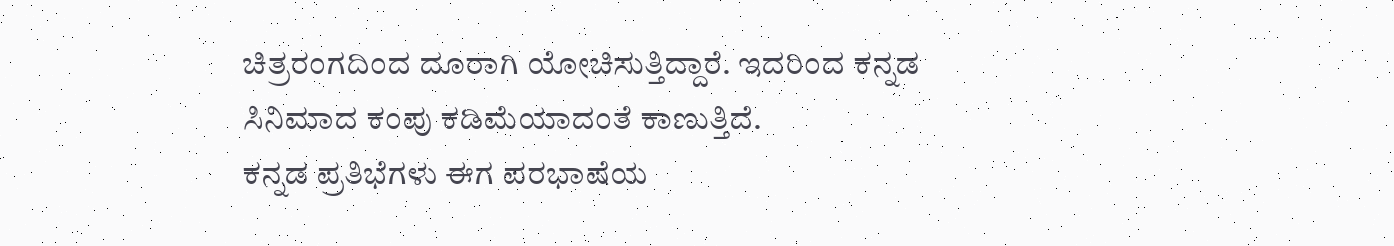ಚಿತ್ರರಂಗದಿಂದ ದೂರಾಗಿ ಯೋಚಿಸುತ್ತಿದ್ದಾರೆ. ಇದರಿಂದ ಕನ್ನಡ ಸಿನಿಮಾದ ಕಂಪು ಕಡಿಮೆಯಾದಂತೆ ಕಾಣುತ್ತಿದೆ.
ಕನ್ನಡ ಪ್ರತಿಭೆಗಳು ಈಗ ಪರಭಾಷೆಯ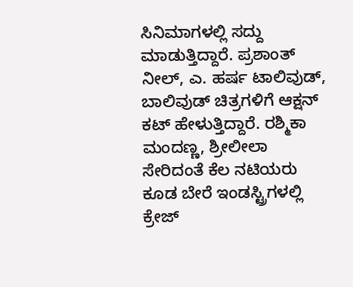ಸಿನಿಮಾಗಳಲ್ಲಿ ಸದ್ದು ಮಾಡುತ್ತಿದ್ದಾರೆ. ಪ್ರಶಾಂತ್ ನೀಲ್, ಎ. ಹರ್ಷ ಟಾಲಿವುಡ್, ಬಾಲಿವುಡ್ ಚಿತ್ರಗಳಿಗೆ ಆಕ್ಷನ್ ಕಟ್ ಹೇಳುತ್ತಿದ್ದಾರೆ. ರಶ್ಮಿಕಾ ಮಂದಣ್ಣ, ಶ್ರೀಲೀಲಾ ಸೇರಿದಂತೆ ಕೆಲ ನಟಿಯರು ಕೂಡ ಬೇರೆ ಇಂಡಸ್ಟ್ರಿಗಳಲ್ಲಿ ಕ್ರೇಜ್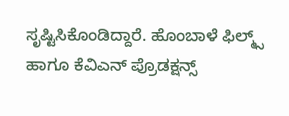ಸೃಷ್ಟಿಸಿಕೊಂಡಿದ್ದಾರೆ. ಹೊಂಬಾಳೆ ಫಿಲ್ಮ್ಸ್ ಹಾಗೂ ಕೆವಿಎನ್ ಪ್ರೊಡಕ್ಷನ್ಸ್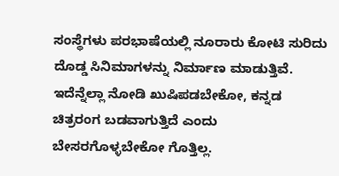ಸಂಸ್ಥೆಗಳು ಪರಭಾಷೆಯಲ್ಲಿ ನೂರಾರು ಕೋಟಿ ಸುರಿದು ದೊಡ್ಡ ಸಿನಿಮಾಗಳನ್ನು ನಿರ್ಮಾಣ ಮಾಡುತ್ತಿವೆ. ಇದೆನ್ನೆಲ್ಲಾ ನೋಡಿ ಖುಷಿಪಡಬೇಕೋ, ಕನ್ನಡ ಚಿತ್ರರಂಗ ಬಡವಾಗುತ್ತಿದೆ ಎಂದು ಬೇಸರಗೊಳ್ಳಬೇಕೋ ಗೊತ್ತಿಲ್ಲ.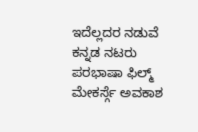ಇದೆಲ್ಲದರ ನಡುವೆ ಕನ್ನಡ ನಟರು ಪರಭಾಷಾ ಫಿಲ್ಮ್ ಮೇಕರ್ಸ್ಗೆ ಅವಕಾಶ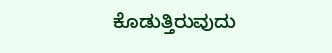ಕೊಡುತ್ತಿರುವುದು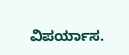ವಿಪರ್ಯಾಸ.